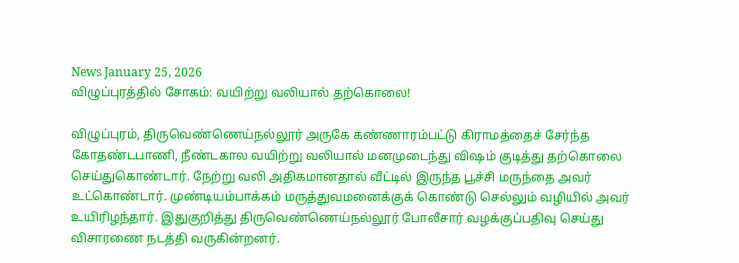News January 25, 2026
விழுப்புரத்தில் சோகம்: வயிற்று வலியால் தற்கொலை!

விழுப்புரம், திருவெண்ணெய்நல்லூர் அருகே கண்ணாரம்பட்டு கிராமத்தைச் சேர்ந்த கோதண்டபாணி, நீண்டகால வயிற்று வலியால் மனமுடைந்து விஷம் குடித்து தற்கொலை செய்துகொண்டார். நேற்று வலி அதிகமானதால் வீட்டில் இருந்த பூச்சி மருந்தை அவர் உட்கொண்டார். முண்டியம்பாக்கம் மருத்துவமனைக்குக் கொண்டு செல்லும் வழியில் அவர் உயிரிழந்தார். இதுகுறித்து திருவெண்ணெய்நல்லூர் போலீசார் வழக்குப்பதிவு செய்து விசாரணை நடத்தி வருகின்றனர்.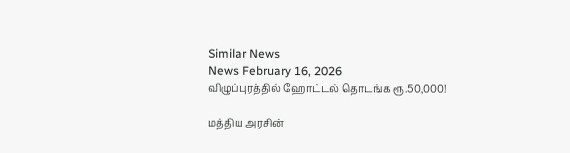Similar News
News February 16, 2026
விழுப்புரத்தில் ஹோட்டல் தொடங்க ரூ.50,000!

மத்திய அரசின்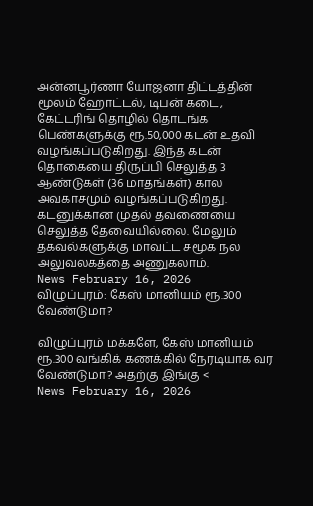அன்னபூர்ணா யோஜனா திட்டத்தின் மூலம் ஹோட்டல், டிபன் கடை, கேட்டரிங் தொழில் தொடங்க பெண்களுக்கு ரூ.50,000 கடன் உதவி வழங்கப்படுகிறது. இந்த கடன் தொகையை திருப்பி செலுத்த 3 ஆண்டுகள் (36 மாதங்கள்) கால அவகாசமும் வழங்கப்படுகிறது. கடனுக்கான முதல் தவணையை செலுத்த தேவையில்லை. மேலும் தகவல்களுக்கு மாவட்ட சமூக நல அலுவலகத்தை அணுகலாம்.
News February 16, 2026
விழுப்புரம்: கேஸ் மானியம் ரூ.300 வேண்டுமா?

விழுப்புரம் மக்களே, கேஸ் மானியம் ரூ.300 வங்கிக் கணக்கில் நேரடியாக வர வேண்டுமா? அதற்கு இங்கு <
News February 16, 2026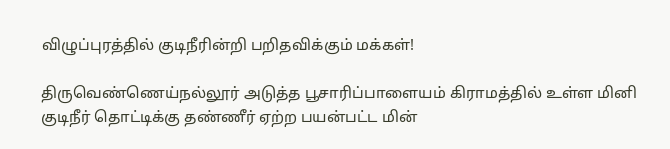விழுப்புரத்தில் குடிநீரின்றி பறிதவிக்கும் மக்கள்!

திருவெண்ணெய்நல்லூர் அடுத்த பூசாரிப்பாளையம் கிராமத்தில் உள்ள மினி குடிநீர் தொட்டிக்கு தண்ணீர் ஏற்ற பயன்பட்ட மின்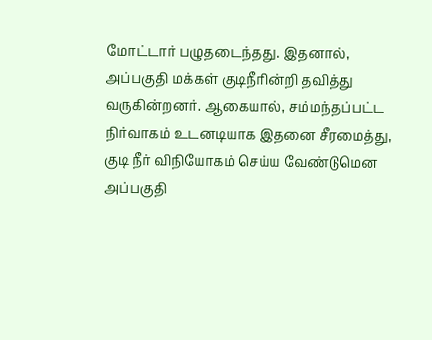மோட்டார் பழுதடைந்தது. இதனால், அப்பகுதி மக்கள் குடிநீரின்றி தவித்து வருகின்றனர். ஆகையால், சம்மந்தப்பட்ட நிர்வாகம் உடனடியாக இதனை சீரமைத்து, குடி நீர் விநியோகம் செய்ய வேண்டுமென அப்பகுதி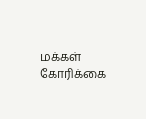மக்கள் கோரிக்கை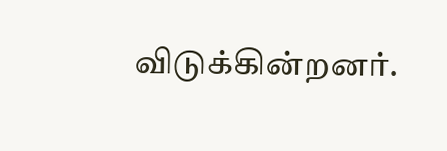விடுக்கின்றனர்.